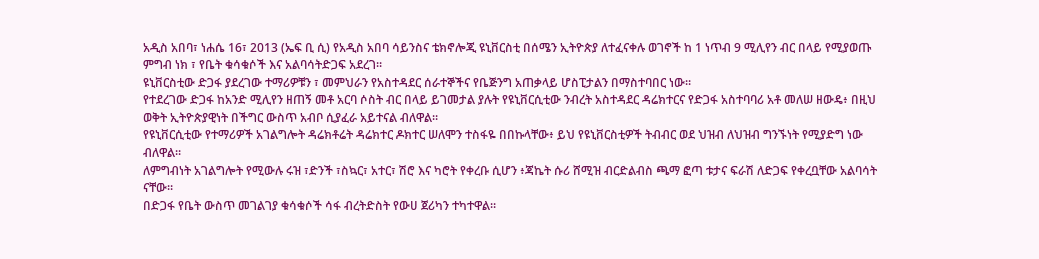አዲስ አበባ፣ ነሐሴ 16፣ 2013 (ኤፍ ቢ ሲ) የአዲስ አበባ ሳይንስና ቴክኖሎጂ ዩኒቨርስቲ በሰሜን ኢትዮጵያ ለተፈናቀሉ ወገኖች ከ 1 ነጥብ 9 ሚሊየን ብር በላይ የሚያወጡ ምግብ ነክ ፣ የቤት ቁሳቁሶች እና አልባሳትድጋፍ አደረገ።
ዩኒቨርስቲው ድጋፋ ያደረገው ተማሪዎቹን ፣ መምህራን የአስተዳደር ሰራተኞችና የቤጅንግ አጠቃላይ ሆስፒታልን በማስተባበር ነው።
የተደረገው ድጋፋ ከአንድ ሚሊየን ዘጠኝ መቶ አርባ ሶስት ብር በላይ ይገመታል ያሉት የዩኒቨርሲቲው ንብረት አስተዳደር ዳሬክተርና የድጋፋ አስተባባሪ አቶ መለሠ ዘውዴ፥ በዚህ ወቅት ኢትዮጵያዊነት በችግር ውስጥ አብቦ ሲያፈራ አይተናል ብለዋል።
የዩኒቨርሲቲው የተማሪዎች አገልግሎት ዳሬክቶሬት ዳሬክተር ዶክተር ሠለሞን ተስፋዬ በበኩላቸው፥ ይህ የዩኒቨርስቲዎች ትብብር ወደ ህዝብ ለህዝብ ግንኙነት የሚያድግ ነው ብለዋል።
ለምግብነት አገልግሎት የሚውሉ ሩዝ ፣ድንች ፣ስኳር፣ አተር፣ ሽሮ እና ካሮት የቀረቡ ሲሆን ፥ጃኬት ሱሪ ሸሚዝ ብርድልብስ ጫማ ፎጣ ቱታና ፍራሽ ለድጋፍ የቀረቧቸው አልባሳት ናቸው።
በድጋፋ የቤት ውስጥ መገልገያ ቁሳቁሶች ሳፋ ብረትድስት የውሀ ጀሪካን ተካተዋል።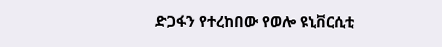ድጋፋን የተረከበው የወሎ ዩኒቨርሲቲ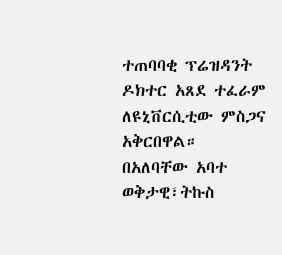ተጠባባቂ ፕሬዝዳንት ዶክተር አጸደ ተፈራም ለዩኒቨርሲቲው ምስጋና አቅርበዋል።
በአለባቸው አባተ
ወቅታዊ፣ትኩስ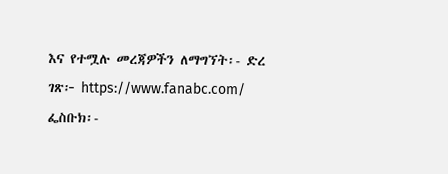እና የተሟሉ መረጃዎችን ለማግኘት፡- ድረ ገጽ፦ https://www.fanabc.com/ ፌስቡክ፡-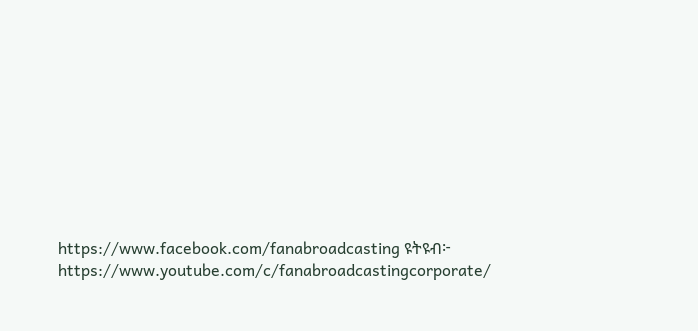https://www.facebook.com/fanabroadcasting ዩትዩብ፦ https://www.youtube.com/c/fanabroadcastingcorporate/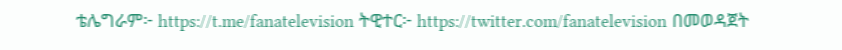ቴሌግራም፦ https://t.me/fanatelevision ትዊተር፦ https://twitter.com/fanatelevision በመወዳጀት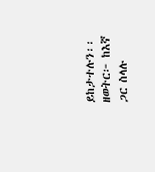ይከታተሉን፡፡ ዘወትር፦ ከእኛ ጋር ስላሉ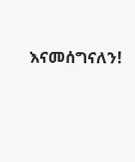እናመሰግናለን!